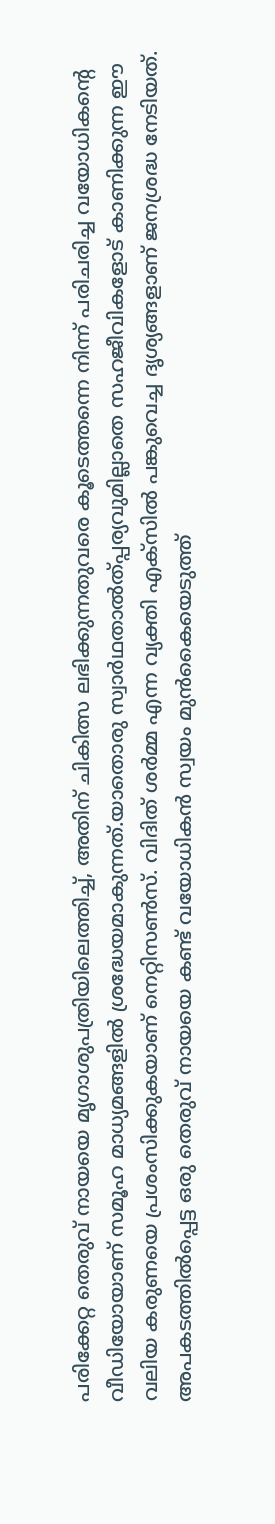പരിക്കേറ്റ തെരുവ് നായയെ മൃഗാശുപത്രിയിലെത്തിച്ച്, അതിന് ചികിത്സ ലഭിക്കുന്നതുവരെ കൂടെത്തന്നെ നിന്ന് പരിചരിച്ച വയോധികന്റെ വീഡിയോയാണ് സമൂഹ മാധ്യമങ്ങളിൽ ശ്രദ്ധേയമാകുന്നത്.യാതൊരു സ്വാർഥതാൽത്പ്പര്യവുമില്ലാതെ സഹജീവികളോട് കാണിക്കുന്ന ഈ വലിയ കരുണയെ പ്രശംസിക്കുകയാണ് നെറ്റിസൺസ്. വിദിത് ശർമ്മ എന്ന വ്യക്തി എക്സിൽ പങ്കുവെച്ച ദൃശ്യങ്ങളാണ് ജനശ്രദ്ധ നേടിയത്. അപകടത്തിൽപ്പെട്ട ഒരു തെരുവ് നായയെ കണ്ട് വയോധികൻ സ്വയം മുൻകൈയെടുത്ത്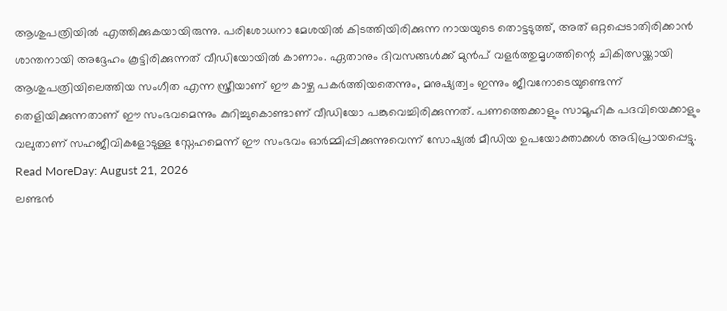ആശുപത്രിയിൽ എത്തിക്കുകയായിരുന്നു. പരിശോധനാ മേശയിൽ കിടത്തിയിരിക്കുന്ന നായയുടെ തൊട്ടടുത്ത്, അത് ഒറ്റപ്പെടാതിരിക്കാൻ ശാന്തനായി അദ്ദേഹം കൂട്ടിരിക്കുന്നത് വീഡിയോയിൽ കാണാം. ഏതാനും ദിവസങ്ങൾക്ക് മുൻപ് വളർത്തുമൃഗത്തിന്റെ ചികിത്സയ്ക്കായി ആശുപത്രിയിലെത്തിയ സംഗീത എന്ന സ്ത്രീയാണ് ഈ കാഴ്ച പകർത്തിയതെന്നും, മനുഷ്യത്വം ഇന്നും ജീവനോടെയുണ്ടെന്ന് തെളിയിക്കുന്നതാണ് ഈ സംഭവമെന്നും കുറിച്ചുകൊണ്ടാണ് വീഡിയോ പങ്കുവെച്ചിരിക്കുന്നത്. പണത്തെക്കാളും സാമൂഹിക പദവിയെക്കാളും വലുതാണ് സഹജീവികളോടുള്ള സ്നേഹമെന്ന് ഈ സംഭവം ഓർമ്മിപ്പിക്കുന്നുവെന്ന് സോഷ്യൽ മീഡിയ ഉപയോക്താക്കൾ അഭിപ്രായപ്പെട്ടു.
Read MoreDay: August 21, 2026
ലണ്ടൻ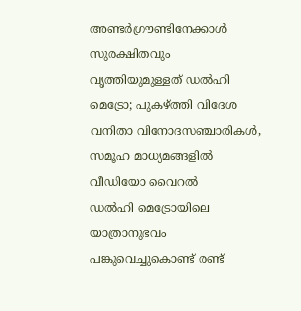അണ്ടർഗ്രൗണ്ടിനേക്കാൾ സുരക്ഷിതവും വൃത്തിയുമുള്ളത് ഡൽഹി മെട്രോ; പുകഴ്ത്തി വിദേശ വനിതാ വിനോദസഞ്ചാരികൾ, സമൂഹ മാധ്യമങ്ങളിൽ വീഡിയോ വൈറൽ
ഡൽഹി മെട്രോയിലെ യാത്രാനുഭവം പങ്കുവെച്ചുകൊണ്ട് രണ്ട്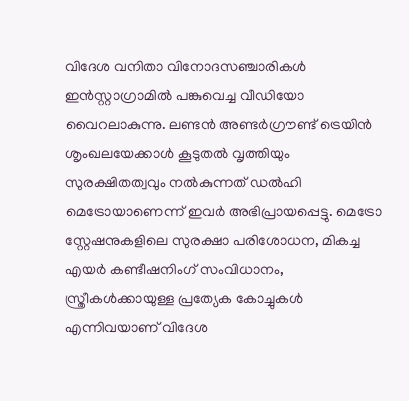വിദേശ വനിതാ വിനോദസഞ്ചാരികൾ ഇൻസ്റ്റാഗ്രാമിൽ പങ്കുവെച്ച വീഡിയോ വൈറലാകുന്നു. ലണ്ടൻ അണ്ടർഗ്രൗണ്ട് ട്രെയിൻ ശൃംഖലയേക്കാൾ കൂടുതൽ വൃത്തിയും സുരക്ഷിതത്വവും നൽകുന്നത് ഡൽഹി മെട്രോയാണെന്ന് ഇവർ അഭിപ്രായപ്പെട്ടു. മെട്രോ സ്റ്റേഷനുകളിലെ സുരക്ഷാ പരിശോധന, മികച്ച എയർ കണ്ടീഷനിംഗ് സംവിധാനം, സ്ത്രീകൾക്കായുള്ള പ്രത്യേക കോച്ചുകൾ എന്നിവയാണ് വിദേശ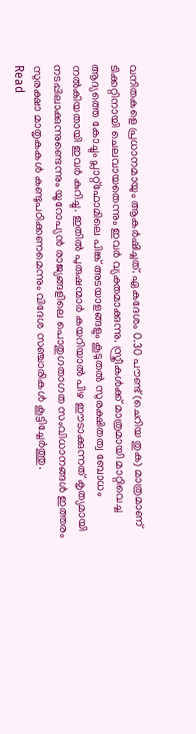വനിതകളെ പ്രധാനമായും ആകർഷിച്ചത്. ഏകദേശം 0.30 പൗണ്ട് (ചെറിയ തുക) മാത്രമാണ് ടിക്കറ്റിനായി ചെലവായതെന്നും ഇവർ വ്യക്തമാക്കുന്നു. സ്ത്രീകൾക്ക് മാത്രമായി മാറ്റിവെച്ച ആദ്യത്തെ കോച്ചും പ്ലാറ്റ്ഫോമിലെ പിങ്ക് അടയാളങ്ങളും കൂടുതൽ സുരക്ഷിതത്വ ബോധം നൽകിയതായി ഇവർ കുറിച്ചു. ഇതിൽ പുരുഷന്മാർ കയറിയാൽ പിഴ ഈടാക്കുന്നത് കൃത്യമായി നടപ്പിലാക്കുന്നുണ്ടെന്നും യൂറോപ്യൻ രാജ്യങ്ങളിലെ പൊതുഗതാഗത സംവിധാനങ്ങൾ ഇത്തരം സുരക്ഷാ മാതൃകകൾ കണ്ടുപഠിക്കണമെന്നും വിദേശ സഞ്ചാരികൾ കൂട്ടിച്ചേർത്തു.
Read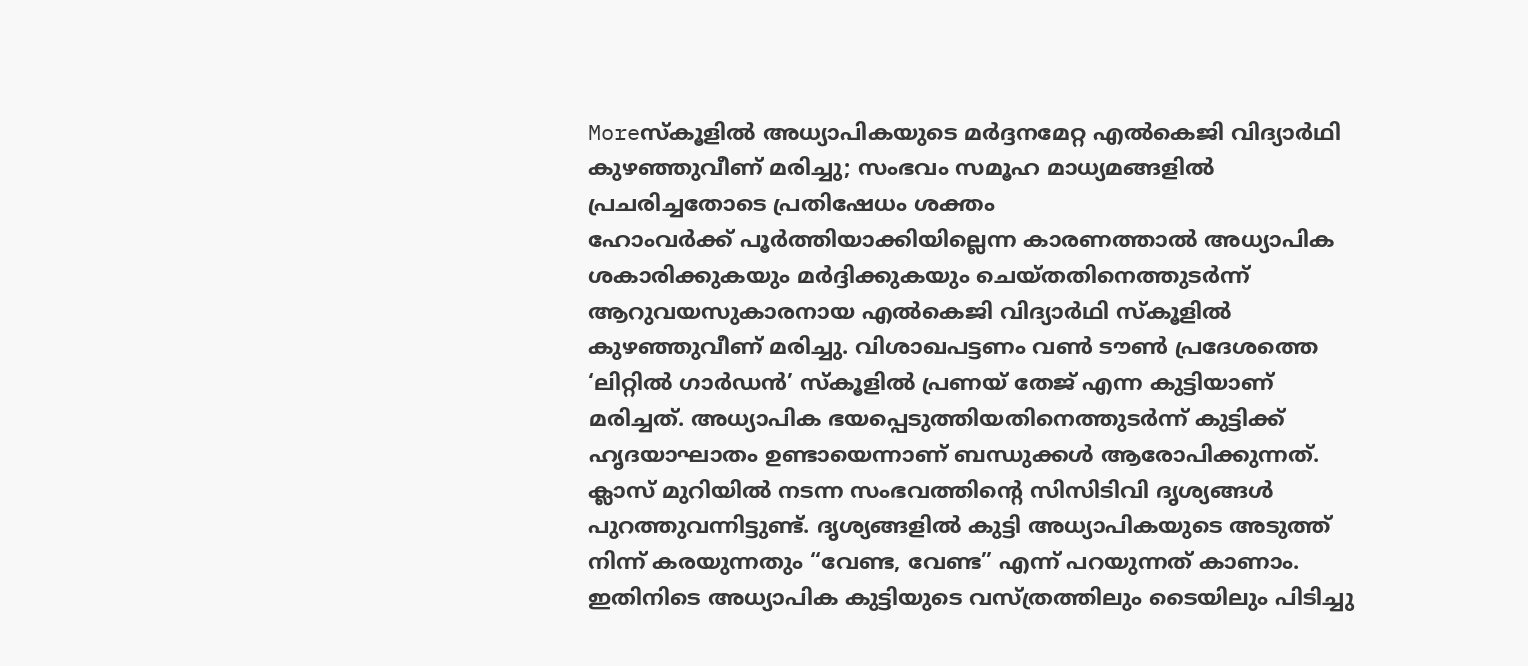Moreസ്കൂളിൽ അധ്യാപികയുടെ മർദ്ദനമേറ്റ എൽകെജി വിദ്യാർഥി കുഴഞ്ഞുവീണ് മരിച്ചു; സംഭവം സമൂഹ മാധ്യമങ്ങളിൽ പ്രചരിച്ചതോടെ പ്രതിഷേധം ശക്തം
ഹോംവർക്ക് പൂർത്തിയാക്കിയില്ലെന്ന കാരണത്താൽ അധ്യാപിക ശകാരിക്കുകയും മർദ്ദിക്കുകയും ചെയ്തതിനെത്തുടർന്ന് ആറുവയസുകാരനായ എൽകെജി വിദ്യാർഥി സ്കൂളിൽ കുഴഞ്ഞുവീണ് മരിച്ചു. വിശാഖപട്ടണം വൺ ടൗൺ പ്രദേശത്തെ ‘ലിറ്റിൽ ഗാർഡൻ’ സ്കൂളിൽ പ്രണയ് തേജ് എന്ന കുട്ടിയാണ് മരിച്ചത്. അധ്യാപിക ഭയപ്പെടുത്തിയതിനെത്തുടർന്ന് കുട്ടിക്ക് ഹൃദയാഘാതം ഉണ്ടായെന്നാണ് ബന്ധുക്കൾ ആരോപിക്കുന്നത്. ക്ലാസ് മുറിയിൽ നടന്ന സംഭവത്തിന്റെ സിസിടിവി ദൃശ്യങ്ങൾ പുറത്തുവന്നിട്ടുണ്ട്. ദൃശ്യങ്ങളിൽ കുട്ടി അധ്യാപികയുടെ അടുത്ത് നിന്ന് കരയുന്നതും “വേണ്ട, വേണ്ട” എന്ന് പറയുന്നത് കാണാം. ഇതിനിടെ അധ്യാപിക കുട്ടിയുടെ വസ്ത്രത്തിലും ടൈയിലും പിടിച്ചു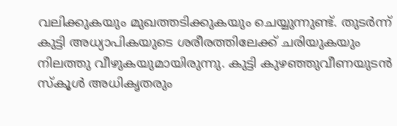വലിക്കുകയും മുഖത്തടിക്കുകയും ചെയ്യുന്നുണ്ട്. തുടർന്ന് കുട്ടി അധ്യാപികയുടെ ശരീരത്തിലേക്ക് ചരിയുകയും നിലത്തു വീഴുകയുമായിരുന്നു. കുട്ടി കുഴഞ്ഞുവീണയുടൻ സ്കൂൾ അധികൃതരും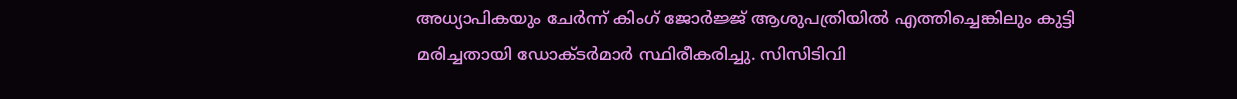അധ്യാപികയും ചേർന്ന് കിംഗ് ജോർജ്ജ് ആശുപത്രിയിൽ എത്തിച്ചെങ്കിലും കുട്ടി മരിച്ചതായി ഡോക്ടർമാർ സ്ഥിരീകരിച്ചു. സിസിടിവി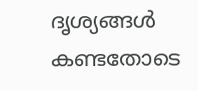ദൃശ്യങ്ങൾ കണ്ടതോടെ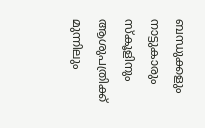ബന്ധുക്കളും നാട്ടുകാരും സ്കൂളിനും ആശുപത്രിക്ക് മുന്നിലും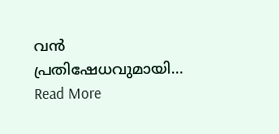വൻ പ്രതിഷേധവുമായി…
Read More